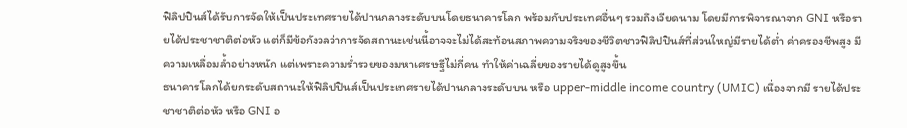ฟิลิปปินส์ได้รับการจัดให้เป็นประเทศรายได้ปานกลางระดับบนโดยธนาคารโลก พร้อมกับประเทศอื่นๆ รวมถึงเวียดนาม โดยมีการพิจารณาจาก GNI หรือรายได้ประชาชาติต่อหัว แต่ก็มีข้อกังวลว่าการจัดสถานะเช่นนี้อาจจะไม่ได้สะท้อนสภาพความจริงของชีวิตชาวฟิลิปปินส์ที่ส่วนใหญ่มีรายได้ต่ำ ค่าครองชีพสูง มีความเหลื่อมล้ำอย่างหนัก แต่เพราะความร่ำรวยของมหาเศรษฐีไม่กี่คน ทำให้ค่าเฉลี่ยของรายได้ดูสูงขึ้น
ธนาคารโลกได้ยกระดับสถานะให้ฟิลิปปินส์เป็นประเทศรายได้ปานกลางระดับบน หรือ upper-middle income country (UMIC) เนื่องจากมี รายได้ประชาชาติต่อหัว หรือ GNI อ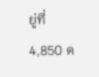ยู่ที่ 4,850 ด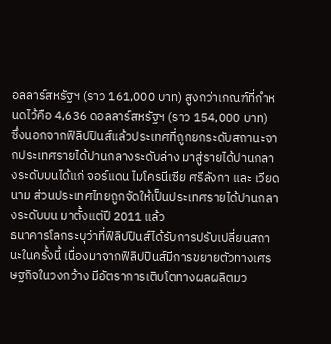อลลาร์สหรัฐฯ (ราว 161,000 บาท) สูงกว่าเกณฑ์ที่กำหนดไว้คือ 4,636 ดอลลาร์สหรัฐฯ (ราว 154,000 บาท)
ซึ่งนอกจากฟิลิปปินส์แล้วประเทศที่ถูกยกระดับสถานะจากประเทศรายได้ปานกลางระดับล่าง มาสู่รายได้ปานกลางระดับบนได้แก่ จอร์แดน ไมโครนีเซีย ศรีลังกา และ เวียดนาม ส่วนประเทศไทยถูกจัดให้เป็นประเทศรายได้ปานกลางระดับบน มาตั้งแต่ปี 2011 แล้ว
ธนาคารโลกระบุว่าที่ฟิลิปปินส์ได้รับการปรับเปลี่ยนสถานะในครั้งนี้ เนื่องมาจากฟิลิปปินส์มีการขยายตัวทางเศรษฐกิจในวงกว้าง มีอัตราการเติบโตทางผลผลิตมว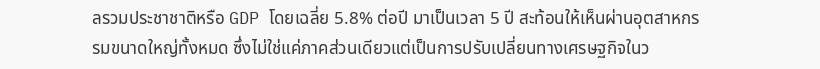ลรวมประชาชาติหรือ GDP โดยเฉลี่ย 5.8% ต่อปี มาเป็นเวลา 5 ปี สะท้อนให้เห็นผ่านอุตสาหกรรมขนาดใหญ่ทั้งหมด ซึ่งไม่ใช่แค่ภาคส่วนเดียวแต่เป็นการปรับเปลี่ยนทางเศรษฐกิจในว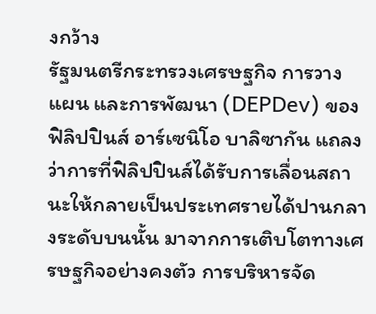งกว้าง
รัฐมนตรีกระทรวงเศรษฐกิจ การวางแผน และการพัฒนา (DEPDev) ของฟิลิปปินส์ อาร์เซนิโอ บาลิซากัน แถลงว่าการที่ฟิลิปปินส์ได้รับการเลื่อนสถานะให้กลายเป็นประเทศรายได้ปานกลางระดับบนนั้น มาจากการเติบโตทางเศรษฐกิจอย่างคงตัว การบริหารจัด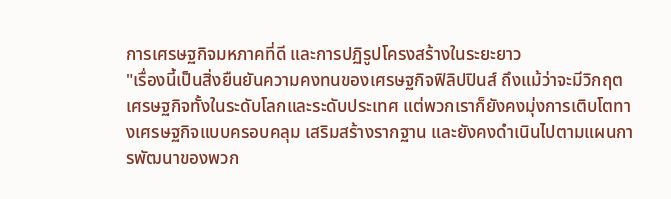การเศรษฐกิจมหภาคที่ดี และการปฏิรูปโครงสร้างในระยะยาว
"เรื่องนี้เป็นสิ่งยืนยันความคงทนของเศรษฐกิจฟิลิปปินส์ ถึงแม้ว่าจะมีวิกฤตเศรษฐกิจทั้งในระดับโลกและระดับประเทศ แต่พวกเราก็ยังคงมุ่งการเติบโตทางเศรษฐกิจแบบครอบคลุม เสริมสร้างรากฐาน และยังคงดำเนินไปตามแผนการพัฒนาของพวก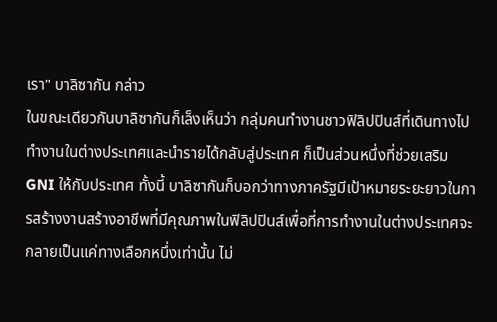เรา" บาลิซากัน กล่าว
ในขณะเดียวกันบาลิซากันก็เล็งเห็นว่า กลุ่มคนทำงานชาวฟิลิปปินส์ที่เดินทางไปทำงานในต่างประเทศและนำรายได้กลับสู่ประเทศ ก็เป็นส่วนหนึ่งที่ช่วยเสริม GNI ให้กับประเทศ ทั้งนี้ บาลิซากันก็บอกว่าทางภาครัฐมีเป้าหมายระยะยาวในการสร้างงานสร้างอาชีพที่มีคุณภาพในฟิลิปปินส์เพื่อที่การทำงานในต่างประเทศจะกลายเป็นแค่ทางเลือกหนึ่งเท่านั้น ไม่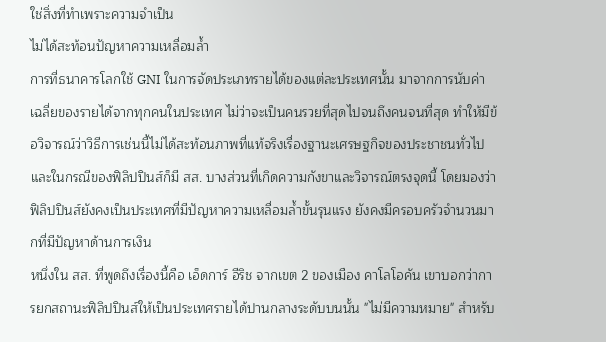ใช่สิ่งที่ทำเพราะความจำเป็น
ไม่ได้สะท้อนปัญหาความเหลื่อมล้ำ
การที่ธนาคารโลกใช้ GNI ในการจัดประเภทรายได้ของแต่ละประเทศนั้น มาจากการนับค่าเฉลี่ยของรายได้จากทุกคนในประเทศ ไม่ว่าจะเป็นคนรวยที่สุดไปจนถึงคนจนที่สุด ทำให้มีข้อวิจารณ์ว่าวิธีการเช่นนี้ไม่ได้สะท้อนภาพที่แท้จริงเรื่องฐานะเศรษฐกิจของประชาชนทั่วไป และในกรณีของฟิลิปปินส์ก็มี สส. บางส่วนที่เกิดความกังขาและวิจารณ์ตรงจุดนี้ โดยมองว่า ฟิลิปปินส์ยังคงเป็นประเทศที่มีปัญหาความเหลื่อมล้ำขั้นรุนแรง ยังคงมีครอบครัวจำนวนมากที่มีปัญหาด้านการเงิน
หนึ่งใน สส. ที่พูดถึงเรื่องนี้คือ เอ็ดการ์ อีริช จากเขต 2 ของเมือง คาโลโอคัน เขาบอกว่าการยกสถานะฟิลิปปินส์ให้เป็นประเทศรายได้ปานกลางระดับบนนั้น "ไม่มีความหมาย" สำหรับ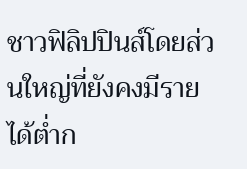ชาวฟิลิปปินส์โดยส่วนใหญ่ที่ยังคงมีรายได้ต่ำก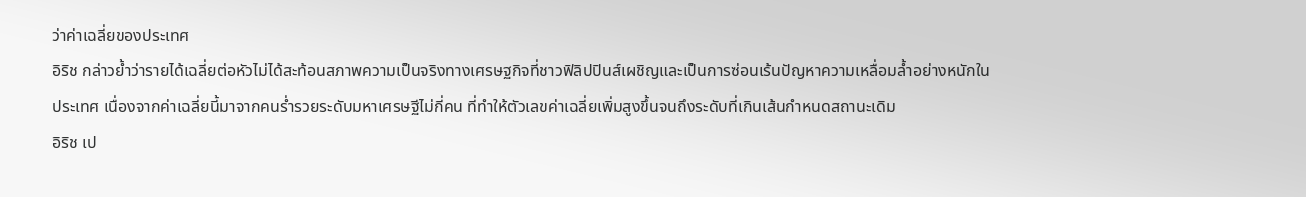ว่าค่าเฉลี่ยของประเทศ
อิริช กล่าวย้ำว่ารายได้เฉลี่ยต่อหัวไม่ได้สะท้อนสภาพความเป็นจริงทางเศรษฐกิจที่ชาวฟิลิปปินส์เผชิญและเป็นการซ่อนเร้นปัญหาความเหลื่อมล้ำอย่างหนักในประเทศ เนื่องจากค่าเฉลี่ยนี้มาจากคนร่ำรวยระดับมหาเศรษฐีไม่กี่คน ที่ทำให้ตัวเลขค่าเฉลี่ยเพิ่มสูงขึ้นจนถึงระดับที่เกินเส้นกำหนดสถานะเดิม
อิริช เป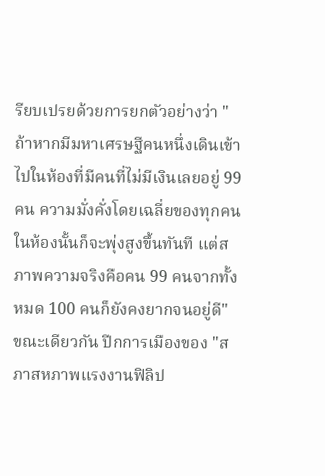รียบเปรยด้วยการยกตัวอย่างว่า "ถ้าหากมีมหาเศรษฐีคนหนึ่งเดินเข้าไปในห้องที่มีคนที่ไม่มีเงินเลยอยู่ 99 คน ความมั่งคั่งโดยเฉลี่ยของทุกคนในห้องนั้นก็จะพุ่งสูงขึ้นทันที แต่สภาพความจริงคือคน 99 คนจากทั้งหมด 100 คนก็ยังคงยากจนอยู่ดี"
ขณะเดียวกัน ปีกการเมืองของ "สภาสหภาพแรงงานฟิลิป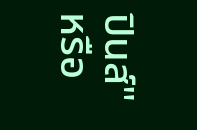ปินส์" หรือ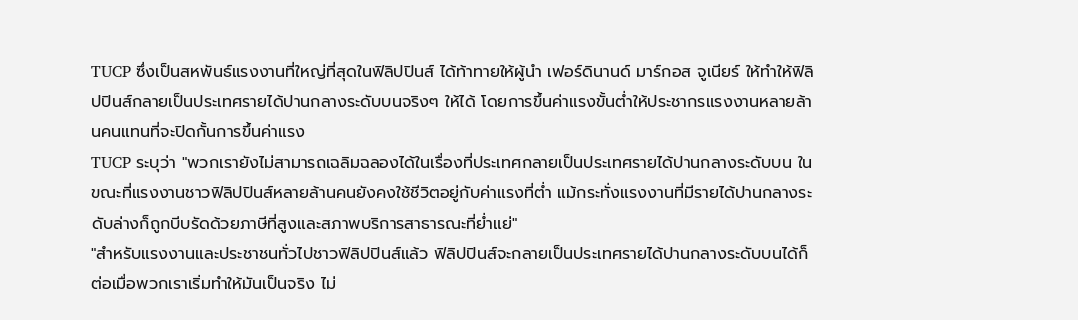TUCP ซึ่งเป็นสหพันธ์แรงงานที่ใหญ่ที่สุดในฟิลิปปินส์ ได้ท้าทายให้ผู้นำ เฟอร์ดินานด์ มาร์กอส จูเนียร์ ให้ทำให้ฟิลิปปินส์กลายเป็นประเทศรายได้ปานกลางระดับบนจริงๆ ให้ได้ โดยการขึ้นค่าแรงขั้นต่ำให้ประชากรแรงงานหลายล้านคนแทนที่จะปิดกั้นการขึ้นค่าแรง
TUCP ระบุว่า "พวกเรายังไม่สามารถเฉลิมฉลองได้ในเรื่องที่ประเทศกลายเป็นประเทศรายได้ปานกลางระดับบน ในขณะที่แรงงานชาวฟิลิปปินส์หลายล้านคนยังคงใช้ชีวิตอยู่กับค่าแรงที่ต่ำ แม้กระทั่งแรงงานที่มีรายได้ปานกลางระดับล่างก็ถูกบีบรัดด้วยภาษีที่สูงและสภาพบริการสาธารณะที่ย่ำแย่"
"สำหรับแรงงานและประชาชนทั่วไปชาวฟิลิปปินส์แล้ว ฟิลิปปินส์จะกลายเป็นประเทศรายได้ปานกลางระดับบนได้ก็ต่อเมื่อพวกเราเริ่มทำให้มันเป็นจริง ไม่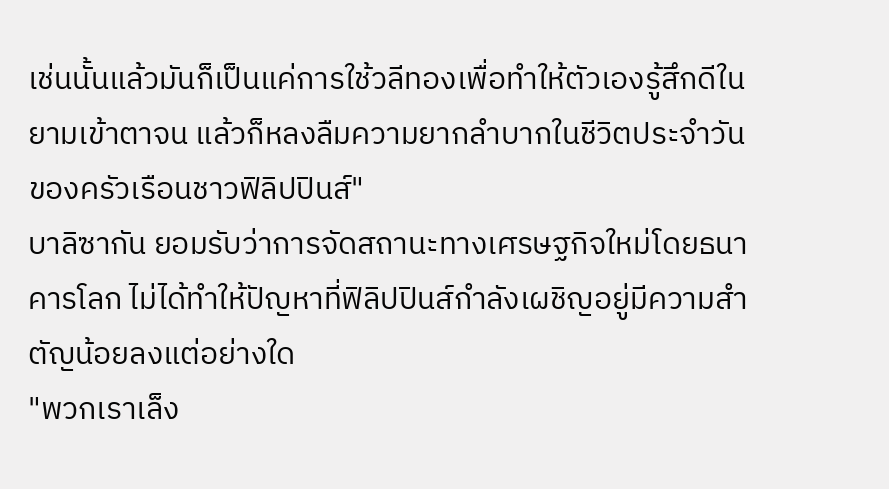เช่นนั้นแล้วมันก็เป็นแค่การใช้วลีทองเพื่อทำให้ตัวเองรู้สึกดีในยามเข้าตาจน แล้วก็หลงลืมความยากลำบากในชีวิตประจำวันของครัวเรือนชาวฟิลิปปินส์"
บาลิซากัน ยอมรับว่าการจัดสถานะทางเศรษฐกิจใหม่โดยธนาคารโลก ไม่ได้ทำให้ปัญหาที่ฟิลิปปินส์กำลังเผชิญอยู่มีความสำตัญน้อยลงแต่อย่างใด
"พวกเราเล็ง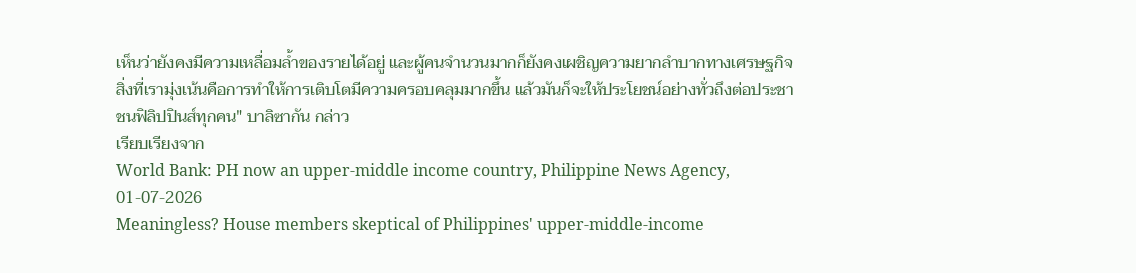เห็นว่ายังคงมีความเหลื่อมล้ำของรายได้อยู่ และผู้คนจำนวนมากก็ยังคงเผชิญความยากลำบากทางเศรษฐกิจ สิ่งที่เรามุ่งเน้นคือการทำให้การเติบโตมีความครอบคลุมมากขึ้น แล้วมันก็จะให้ประโยชน์อย่างทั่วถึงต่อประชาชนฟิลิปปินส์ทุกคน" บาลิซากัน กล่าว
เรียบเรียงจาก
World Bank: PH now an upper-middle income country, Philippine News Agency, 01-07-2026
Meaningless? House members skeptical of Philippines' upper-middle-income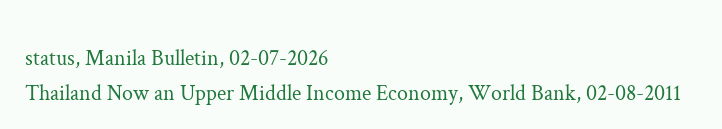status, Manila Bulletin, 02-07-2026
Thailand Now an Upper Middle Income Economy, World Bank, 02-08-2011